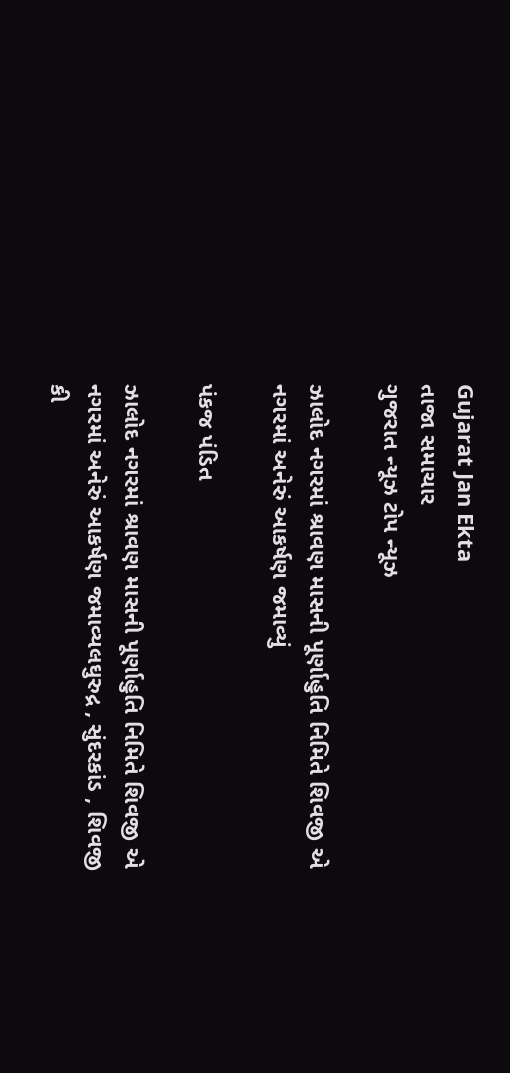Gujarat Jan Ekta
તાજા સમાચાર
ગુજરાત ન્યૂઝ ટોપ ન્યૂઝ

ઝાલોદ નગરમાં શ્રાવણ માસની પૂર્ણાહુતિ નિમિતે શિવજી એ નગરમાં અનેરું આકર્ષણ જમાવ્યું

પંકજ પંડિત

ઝાલોદ નગરમાં શ્રાવણ માસની પૂર્ણાહુતિ નિમિતે શિવજી એ નગરમાં અનેરું આકર્ષણ જમાવ્યલઘુરુદ્ર , સુંદરકાંડ , શિવજી કી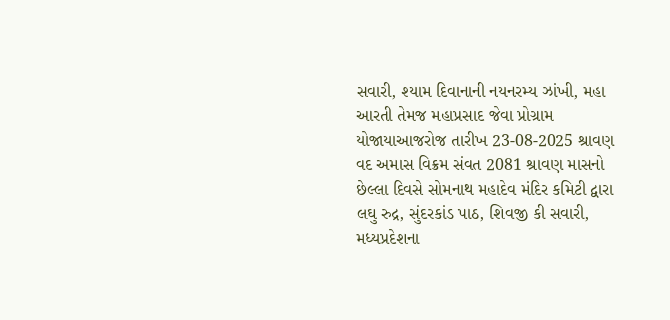સવારી, શ્યામ દિવાનાની નયનરમ્ય ઝાંખી, મહા આરતી તેમજ મહાપ્રસાદ જેવા પ્રોગ્રામ યોજાયાઆજરોજ તારીખ 23-08-2025 શ્રાવણ વદ અમાસ વિક્રમ સંવત 2081 શ્રાવણ માસનો છેલ્લા દિવસે સોમનાથ મહાદેવ મંદિર કમિટી દ્વારા લઘુ રુદ્ર, સુંદરકાંડ પાઠ, શિવજી કી સવારી, મધ્યપ્રદેશના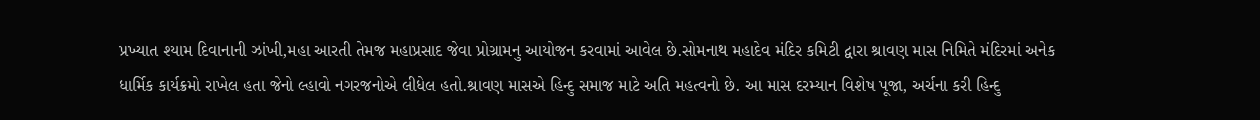પ્રખ્યાત શ્યામ દિવાનાની ઝાંખી,મહા આરતી તેમજ મહાપ્રસાદ જેવા પ્રોગ્રામનુ આયોજન કરવામાં આવેલ છે.સોમનાથ મહાદેવ મંદિર કમિટી દ્વારા શ્રાવણ માસ નિમિતે મંદિરમાં અનેક ધાર્મિક કાર્યક્રમો રાખેલ હતા જેનો લ્હાવો નગરજનોએ લીધેલ હતો.શ્રાવણ માસએ હિન્દુ સમાજ માટે અતિ મહત્વનો છે. આ માસ દરમ્યાન વિશેષ પૂજા, અર્ચના કરી હિન્દુ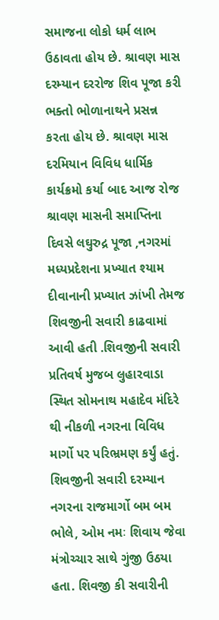સમાજના લોકો ધર્મ લાભ ઉઠાવતા હોય છે. શ્રાવણ માસ દરમ્યાન દરરોજ શિવ પૂજા કરી ભક્તો ભોળાનાથને પ્રસન્ન કરતા હોય છે. શ્રાવણ માસ દરમિયાન વિવિધ ધાર્મિક કાર્યક્રમો કર્યા બાદ આજ રોજ શ્રાવણ માસની સમાપ્તિના દિવસે લઘુરુદ્ર પૂજા ,નગરમાં મધ્યપ્રદેશના પ્રખ્યાત શ્યામ દીવાનાની પ્રખ્યાત ઝાંખી તેમજ શિવજીની સવારી કાઢવામાં આવી હતી .શિવજીની સવારી પ્રતિવર્ષ મુજબ લુહારવાડા સ્થિત સોમનાથ મહાદેવ મંદિરે થી નીકળી નગરના વિવિધ માર્ગો પર પરિભ્રમણ કર્યું હતું. શિવજીની સવારી દરમ્યાન નગરના રાજમાર્ગો બમ બમ ભોલે, ઓમ નમઃ શિવાય જેવા મંત્રોચ્ચાર સાથે ગુંજી ઉઠયા હતા. શિવજી કી સવારીની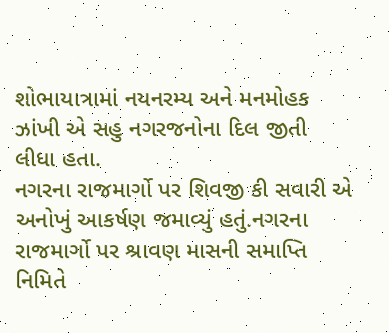શોભાયાત્રામાં નયનરમ્ય અને મનમોહક ઝાંખી એ સહુ નગરજનોના દિલ જીતી લીધા હતા.
નગરના રાજમાર્ગો પર શિવજી કી સવારી એ અનોખું આકર્ષણ જમાવ્યું હતું.નગરના રાજમાર્ગો પર શ્રાવણ માસની સમાપ્તિ નિમિતે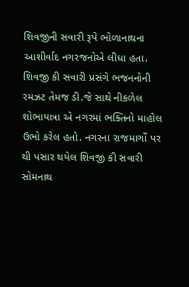શિવજીની સવારી રૂપે ભોળાનાથના આશીર્વાદ નગરજનોએ લીધા હતા. શિવજી કી સવારી પ્રસંગે ભજનનોની રમઝટ તેમજ ડી.જે સાથે નીકળેલ શોભાયાત્રા એ નગરમાં ભક્તિનો માહોલ ઉભો કરેલ હતો. નગરના રાજમાર્ગો પર થી પસાર થયેલ શિવજી કી સવારી સોમનાથ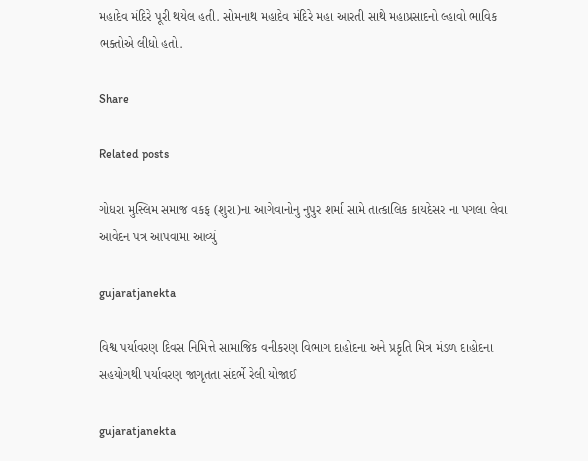મહાદેવ મંદિરે પૂરી થયેલ હતી. સોમનાથ મહાદેવ મંદિરે મહા આરતી સાથે મહાપ્રસાદનો લ્હાવો ભાવિક ભક્તોએ લીધો હતો.

Share

Related posts

ગોધરા મુસ્લિમ સમાજ વકફ (શુરા)ના આગેવાનોનુ નુપુર શર્મા સામે તાત્કાલિક કાયદેસર ના પગલા લેવા આવેદન પત્ર આપવામા આવ્યું

gujaratjanekta

વિશ્વ પર્યાવરણ દિવસ નિમિત્તે સામાજિક વનીકરણ વિભાગ દાહોદના અને પ્રકૃતિ મિત્ર મંડળ દાહોદના સહયોગથી પર્યાવરણ જાગૃતતા સંદર્ભે રેલી યોજાઈ

gujaratjanekta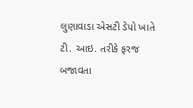લુણાવાડા એસટી ડેપો ખાતે ટી. આઇ. તરીકે ફરજ બજાવતા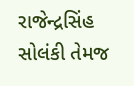રાજેન્દ્રસિંહ સોલંકી તેમજ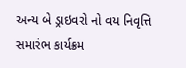અન્ય બે ડ્રાઇવરો નો વય નિવૃત્તિ સમારંભ કાર્યક્રમ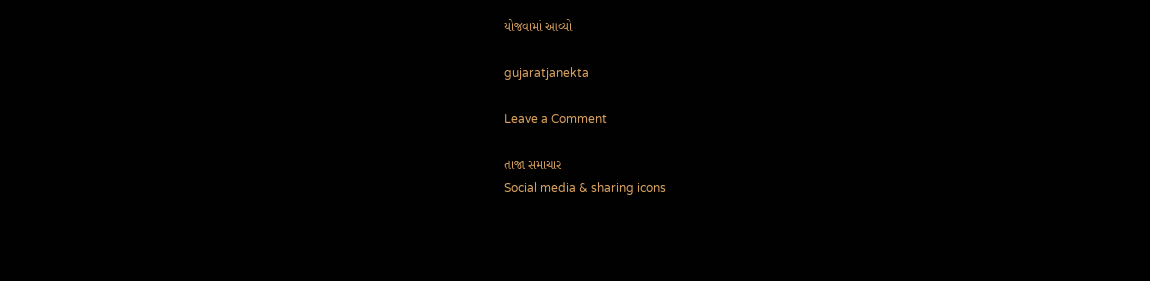યોજવામાં આવ્યો

gujaratjanekta

Leave a Comment

તાજા સમાચાર
Social media & sharing icons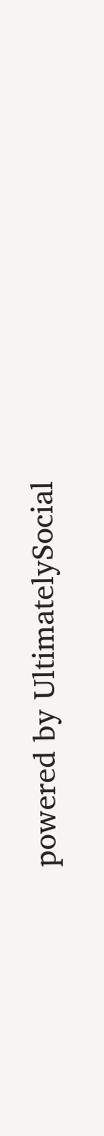powered by UltimatelySocial